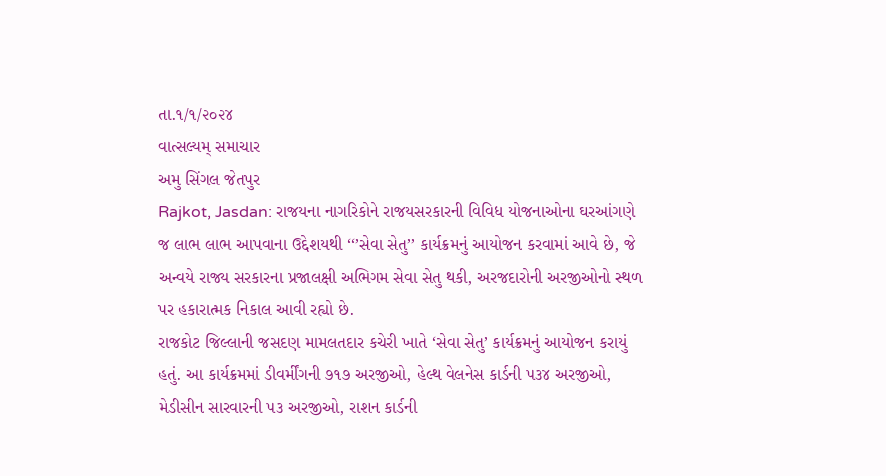તા.૧/૧/૨૦૨૪
વાત્સલ્યમ્ સમાચાર
અમુ સિંગલ જેતપુર
Rajkot, Jasdan: રાજયના નાગરિકોને રાજયસરકારની વિવિધ યોજનાઓના ઘરઆંગણે જ લાભ લાભ આપવાના ઉદ્દેશયથી ‘‘’સેવા સેતુ’’ કાર્યક્રમનું આયોજન કરવામાં આવે છે, જે અન્વયે રાજ્ય સરકારના પ્રજાલક્ષી અભિગમ સેવા સેતુ થકી, અરજદારોની અરજીઓનો સ્થળ પર હકારાત્મક નિકાલ આવી રહ્યો છે.
રાજકોટ જિલ્લાની જસદણ મામલતદાર કચેરી ખાતે ‘સેવા સેતુ’ કાર્યક્રમનું આયોજન કરાયું હતું. આ કાર્યક્રમમાં ડીવર્મીંગની ૭૧૭ અરજીઓ, હેલ્થ વેલનેસ કાર્ડની ૫૩૪ અરજીઓ, મેડીસીન સારવારની ૫૩ અરજીઓ, રાશન કાર્ડની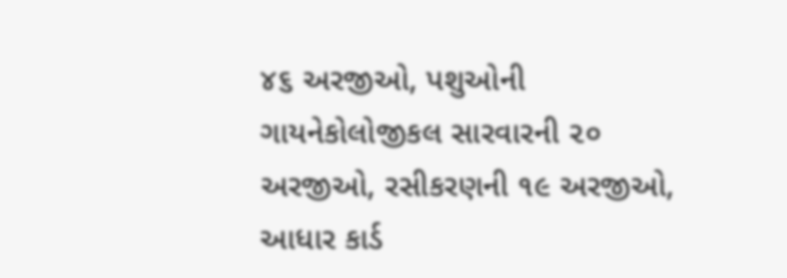૪૬ અરજીઓ, પશુઓની ગાયનેકોલોજીકલ સારવારની ૨૦ અરજીઓ, રસીકરણની ૧૯ અરજીઓ, આધાર કાર્ડ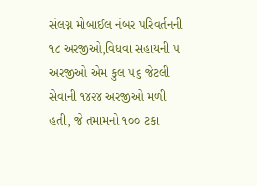સંલગ્ન મોબાઈલ નંબર પરિવર્તનની ૧૮ અરજીઓ,વિધવા સહાયની ૫ અરજીઓ એમ કુલ ૫૬ જેટલી સેવાની ૧૪૨૪ અરજીઓ મળી હતી, જે તમામનો ૧૦૦ ટકા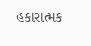હકારાત્મક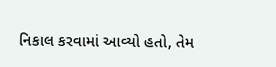નિકાલ કરવામાં આવ્યો હતો, તેમ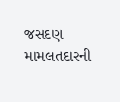જસદણ મામલતદારની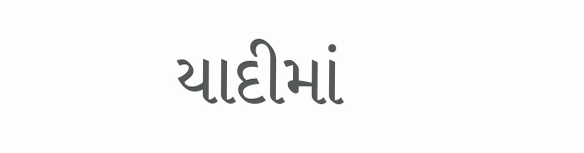યાદીમાં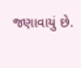જણાવાયું છે.